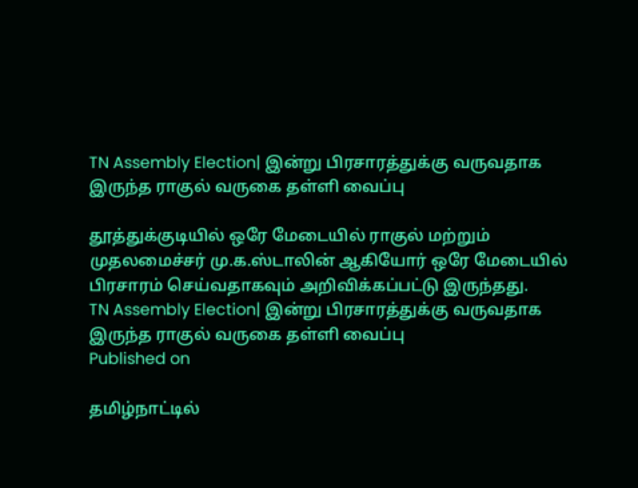TN Assembly Election| இன்று பிரசாரத்துக்கு வருவதாக இருந்த ராகுல் வருகை தள்ளி வைப்பு

தூத்துக்குடியில் ஒரே மேடையில் ராகுல் மற்றும் முதலமைச்சர் மு.க.ஸ்டாலின் ஆகியோர் ஒரே மேடையில் பிரசாரம் செய்வதாகவும் அறிவிக்கப்பட்டு இருந்தது.
TN Assembly Election| இன்று பிரசாரத்துக்கு வருவதாக இருந்த ராகுல் வருகை தள்ளி வைப்பு
Published on

தமிழ்நாட்டில்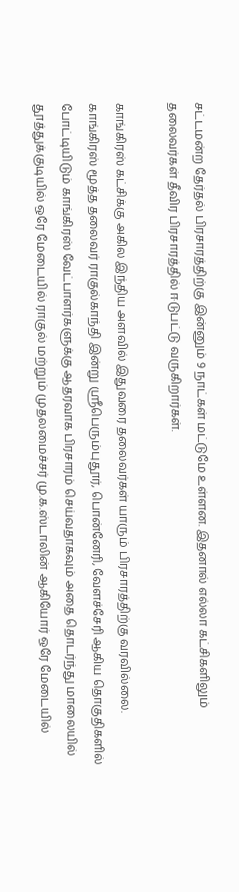சட்டமன்ற தேர்தல் பிரசாரத்திற்கு இன்னும் 9 நாட்கள் மட்டுமே உள்ளன. இதனால் எல்லா கட்சிகளிலும் தலைவர்கள் தீவிர பிரசாரத்தில் ஈடுபட்டு வருகிறார்கள்.

காங்கிரஸ் கட்சிக்கு அகில இந்திய அளவில் இதுவரை தலைவர்கள் யாரும் பிரசாரத்திற்கு வரவில்லை. காங்கிரஸ் மூத்த தலைவர் ராகுல்காந்தி இன்று ஸ்ரீபெரும்புதூர், பொன்னேரி, வேளச்சேரி ஆகிய தொகுதிகளில் போட்டியிடும் காங்கிரஸ் வேட்பாளர்களுக்கு ஆதரவாக பிரசாரம் செய்வதாகவும் அதை தொடர்ந்து மாலையில் தூத்துக்குடியில் ஒரே மேடையில் ராகுல் மற்றும் முதலமைச்சர் மு.க.ஸ்டாலின் ஆகியோர் ஒரே மேடையில்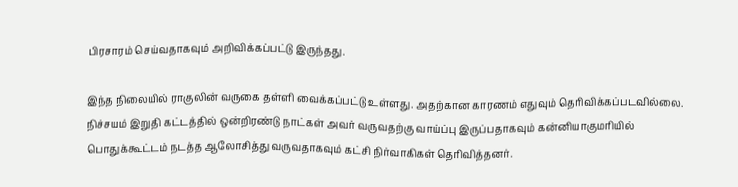பிரசாரம் செய்வதாகவும் அறிவிக்கப்பட்டு இருந்தது.

இந்த நிலையில் ராகுலின் வருகை தள்ளி வைக்கப்பட்டு உள்ளது. அதற்கான காரணம் எதுவும் தெரிவிக்கப்படவில்லை. நிச்சயம் இறுதி கட்டத்தில் ஒன்றிரண்டு நாட்கள் அவர் வருவதற்கு வாய்ப்பு இருப்பதாகவும் கன்னியாகுமரியில் பொதுக்கூட்டம் நடத்த ஆலோசித்து வருவதாகவும் கட்சி நிர்வாகிகள் தெரிவித்தனர்.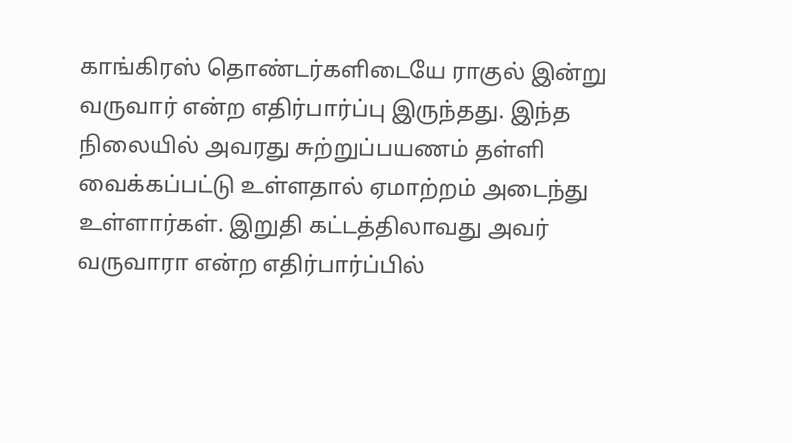காங்கிரஸ் தொண்டர்களிடையே ராகுல் இன்று வருவார் என்ற எதிர்பார்ப்பு இருந்தது. இந்த நிலையில் அவரது சுற்றுப்பயணம் தள்ளி வைக்கப்பட்டு உள்ளதால் ஏமாற்றம் அடைந்து உள்ளார்கள். இறுதி கட்டத்திலாவது அவர் வருவாரா என்ற எதிர்பார்ப்பில்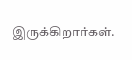இருக்கிறார்கள்.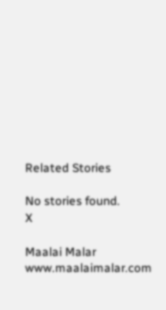Related Stories

No stories found.
X

Maalai Malar
www.maalaimalar.com